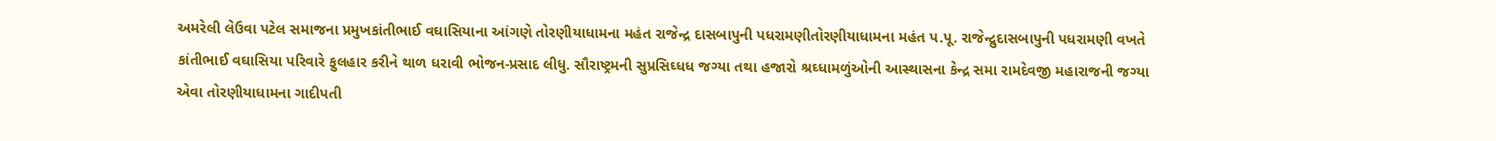અમરેલી લેઉવા પટેલ સમાજના પ્રમુખકાંતીભાઈ વઘાસિયાના આંગણે તોરણીયાધામના મહંત રાજેન્દ્ર દાસબાપુની પધરામણીતોરણીયાધામના મહંત પ.પૂ. રાજેન્દ્રુદાસબાપુની પધરામણી વખતે કાંતીભાઈ વઘાસિયા પરિવારે ફુલહાર કરીને થાળ ધરાવી ભોજન-પ્રસાદ લીધુ. સૌરાષ્ટ્રમની સુપ્રસિઘ્ધધ જગ્યા તથા હજારો શ્રઘ્ધામળુંઓની આસ્થાસના કેન્દ્ર સમા રામદેવજી મહારાજની જગ્યા એવા તોરણીયાધામના ગાદીપતી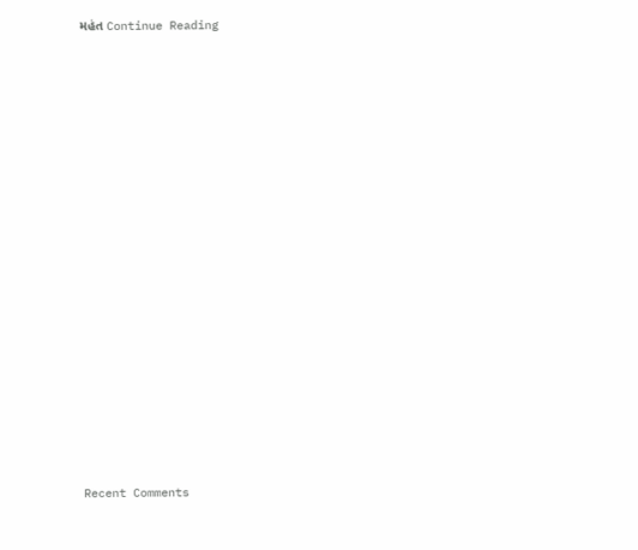મહંત Continue Reading


















Recent Comments